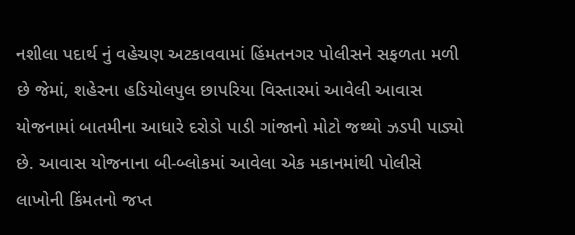નશીલા પદાર્થ નું વહેચણ અટકાવવામાં હિંમતનગર પોલીસને સફળતા મળી છે જેમાં, શહેરના હડિયોલપુલ છાપરિયા વિસ્તારમાં આવેલી આવાસ યોજનામાં બાતમીના આધારે દરોડો પાડી ગાંજાનો મોટો જથ્થો ઝડપી પાડ્યો છે. આવાસ યોજનાના બી-બ્લોકમાં આવેલા એક મકાનમાંથી પોલીસે લાખોની કિંમતનો જપ્ત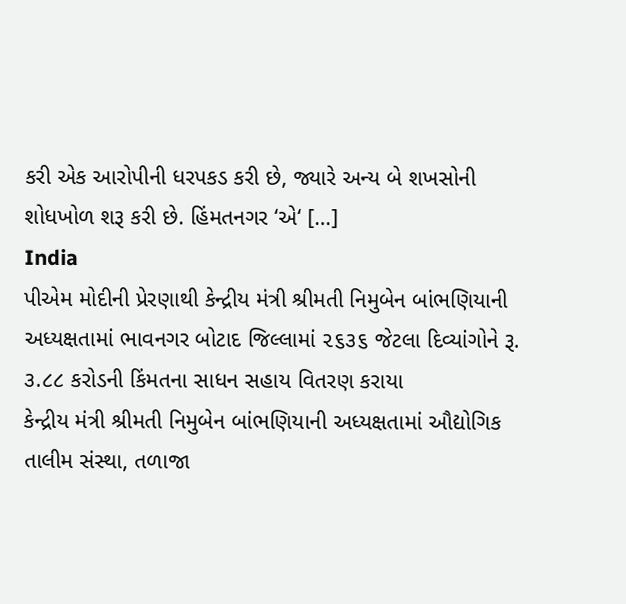કરી એક આરોપીની ધરપકડ કરી છે, જ્યારે અન્ય બે શખસોની શોધખોળ શરૂ કરી છે. હિંમતનગર ‘એ‘ […]
India
પીએમ મોદીની પ્રેરણાથી કેન્દ્રીય મંત્રી શ્રીમતી નિમુબેન બાંભણિયાની અધ્યક્ષતામાં ભાવનગર બોટાદ જિલ્લામાં ૨૬૩૬ જેટલા દિવ્યાંગોને રૂ. ૩.૮૮ કરોડની કિંમતના સાધન સહાય વિતરણ કરાયા
કેન્દ્રીય મંત્રી શ્રીમતી નિમુબેન બાંભણિયાની અધ્યક્ષતામાં ઔદ્યોગિક તાલીમ સંસ્થા, તળાજા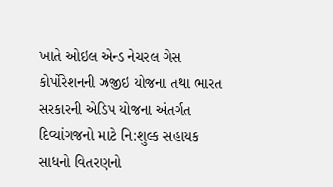ખાતે ઓઇલ એન્ડ નેચરલ ગેસ કોર્પોરેશનની ઝ્રજીઇ યોજના તથા ભારત સરકારની એડિપ યોજના અંતર્ગત દિવ્યાંગજનો માટે નિ:શુલ્ક સહાયક સાધનો વિતરણનો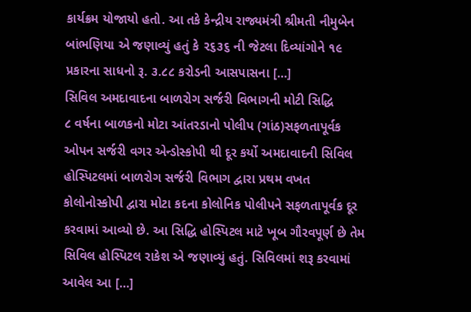કાર્યક્રમ યોજાયો હતો. આ તકે કેન્દ્રીય રાજ્યમંત્રી શ્રીમતી નીમુબેન બાંભણિયા એ જણાવ્યું હતું કે ૨૬૩૬ ની જેટલા દિવ્યાંગોને ૧૯ પ્રકારના સાધનો રૂ. ૩.૮૮ કરોડની આસપાસના […]
સિવિલ અમદાવાદના બાળરોગ સર્જરી વિભાગની મોટી સિદ્ધિ
૮ વર્ષના બાળકનો મોટા આંતરડાનો પોલીપ (ગાંઠ)સફળતાપૂર્વક ઓપન સર્જરી વગર એન્ડોસ્કોપી થી દૂર કર્યો અમદાવાદની સિવિલ હોસ્પિટલમાં બાળરોગ સર્જરી વિભાગ દ્વારા પ્રથમ વખત કોલોનોસ્કોપી દ્વારા મોટા કદના કોલોનિક પોલીપને સફળતાપૂર્વક દૂર કરવામાં આવ્યો છે. આ સિદ્ધિ હોસ્પિટલ માટે ખૂબ ગૌરવપૂર્ણ છે તેમ સિવિલ હોસ્પિટલ રાકેશ એ જણાવ્યું હતું. સિવિલમાં શરૂ કરવામાં આવેલ આ […]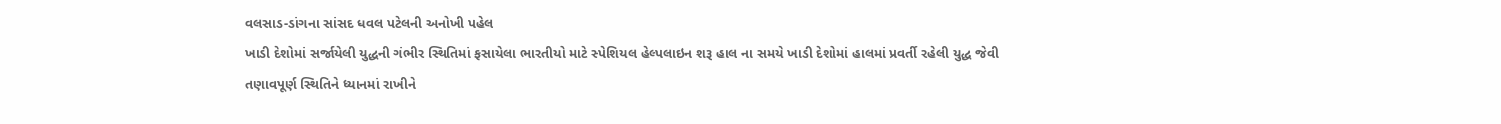વલસાડ-ડાંગના સાંસદ ધવલ પટેલની અનોખી પહેલ
ખાડી દેશોમાં સર્જાયેલી યુદ્ધની ગંભીર સ્થિતિમાં ફસાયેલા ભારતીયો માટે સ્પેશિયલ હેલ્પલાઇન શરૂ હાલ ના સમયે ખાડી દેશોમાં હાલમાં પ્રવર્તી રહેલી યુદ્ધ જેવી તણાવપૂર્ણ સ્થિતિને ધ્યાનમાં રાખીને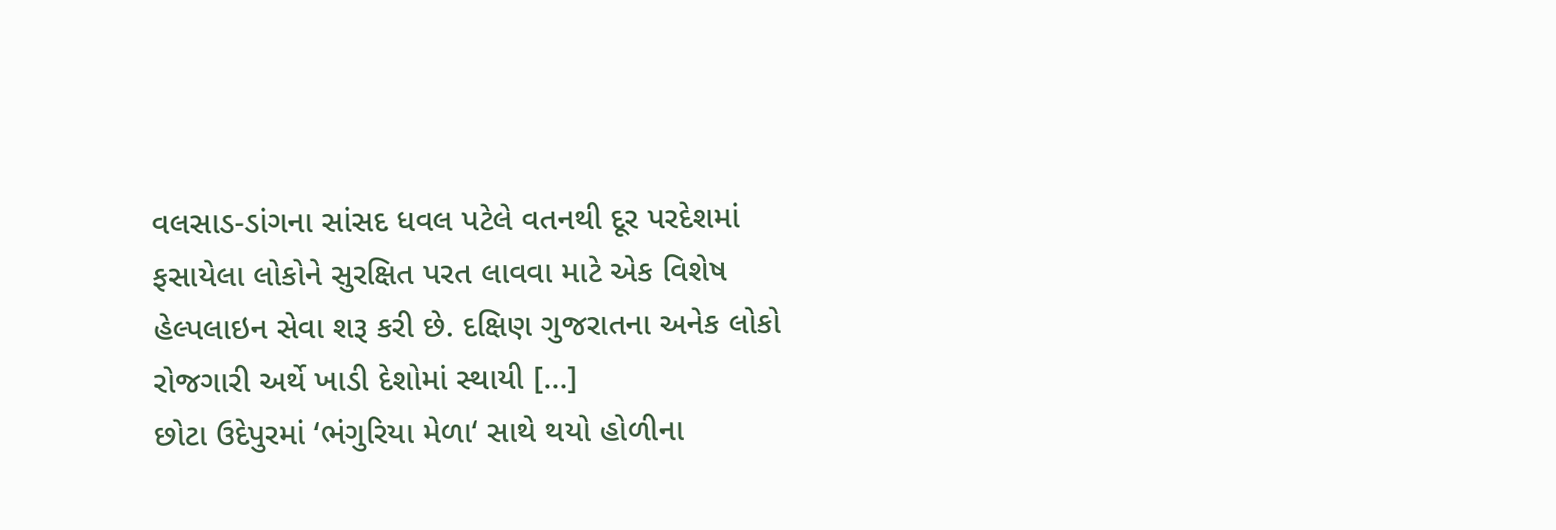વલસાડ-ડાંગના સાંસદ ધવલ પટેલે વતનથી દૂર પરદેશમાં ફસાયેલા લોકોને સુરક્ષિત પરત લાવવા માટે એક વિશેષ હેલ્પલાઇન સેવા શરૂ કરી છે. દક્ષિણ ગુજરાતના અનેક લોકો રોજગારી અર્થે ખાડી દેશોમાં સ્થાયી […]
છોટા ઉદેપુરમાં ‘ભંગુરિયા મેળા‘ સાથે થયો હોળીના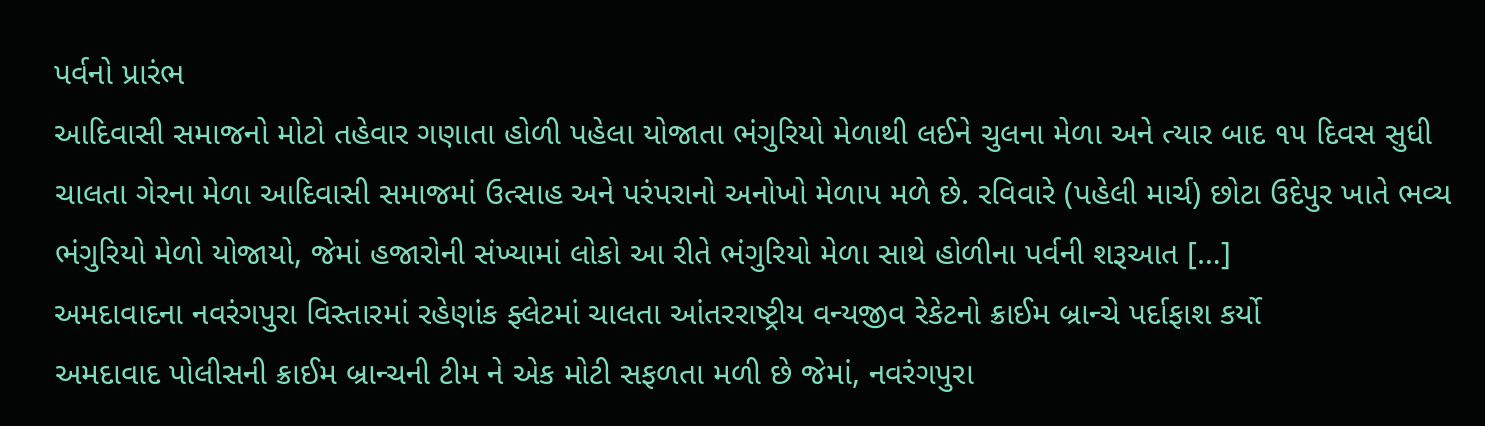પર્વનો પ્રારંભ
આદિવાસી સમાજનો મોટો તહેવાર ગણાતા હોળી પહેલા યોજાતા ભંગુરિયો મેળાથી લઈને ચુલના મેળા અને ત્યાર બાદ ૧૫ દિવસ સુધી ચાલતા ગેરના મેળા આદિવાસી સમાજમાં ઉત્સાહ અને પરંપરાનો અનોખો મેળાપ મળે છે. રવિવારે (પહેલી માર્ચ) છોટા ઉદેપુર ખાતે ભવ્ય ભંગુરિયો મેળો યોજાયો, જેમાં હજારોની સંખ્યામાં લોકો આ રીતે ભંગુરિયો મેળા સાથે હોળીના પર્વની શરૂઆત […]
અમદાવાદના નવરંગપુરા વિસ્તારમાં રહેણાંક ફ્લેટમાં ચાલતા આંતરરાષ્ટ્રીય વન્યજીવ રેકેટનો ક્રાઈમ બ્રાન્ચે પર્દાફાશ કર્યો
અમદાવાદ પોલીસની ક્રાઈમ બ્રાન્ચની ટીમ ને એક મોટી સફળતા મળી છે જેમાં, નવરંગપુરા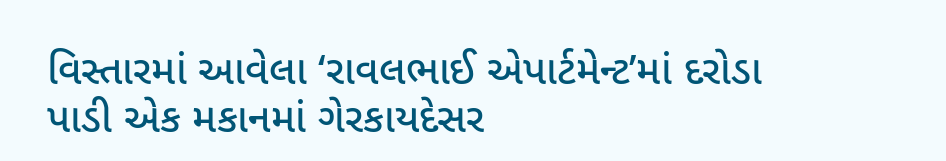વિસ્તારમાં આવેલા ‘રાવલભાઈ એપાર્ટમેન્ટ’માં દરોડા પાડી એક મકાનમાં ગેરકાયદેસર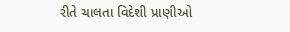રીતે ચાલતા વિદેશી પ્રાણીઓ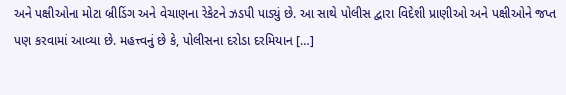અને પક્ષીઓના મોટા બ્રીડિંગ અને વેચાણના રેકેટને ઝડપી પાડ્યું છે. આ સાથે પોલીસ દ્વારા વિદેશી પ્રાણીઓ અને પક્ષીઓને જપ્ત પણ કરવામાં આવ્યા છે. મહત્ત્વનું છે કે, પોલીસના દરોડા દરમિયાન […]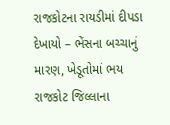રાજકોટના રાયડીમાં દીપડા દેખાયો – ભેંસના બચ્ચાનું મારણ, ખેડૂતોમાં ભય
રાજકોટ જિલ્લાના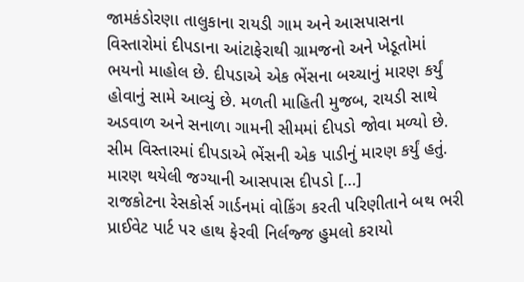જામકંડોરણા તાલુકાના રાયડી ગામ અને આસપાસના વિસ્તારોમાં દીપડાના આંટાફેરાથી ગ્રામજનો અને ખેડૂતોમાં ભયનો માહોલ છે. દીપડાએ એક ભેંસના બચ્ચાનું મારણ કર્યું હોવાનું સામે આવ્યું છે. મળતી માહિતી મુજબ, રાયડી સાથે અડવાળ અને સનાળા ગામની સીમમાં દીપડો જોવા મળ્યો છે. સીમ વિસ્તારમાં દીપડાએ ભેંસની એક પાડીનું મારણ કર્યું હતું. મારણ થયેલી જગ્યાની આસપાસ દીપડો […]
રાજકોટના રેસકોર્સ ગાર્ડનમાં વોકિંગ કરતી પરિણીતાને બથ ભરી પ્રાઈવેટ પાર્ટ પર હાથ ફેરવી નિર્લજ્જ હુમલો કરાયો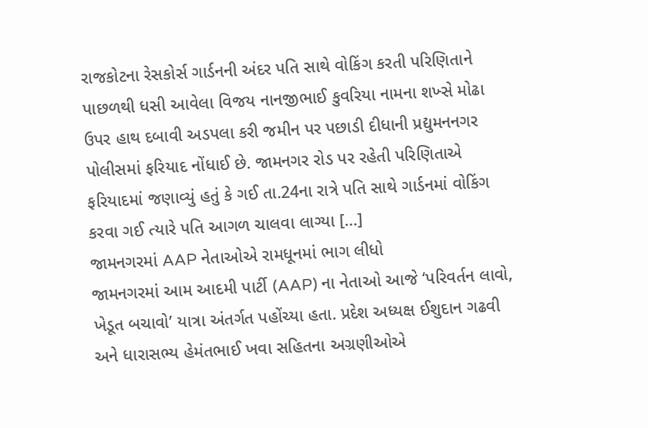રાજકોટના રેસકોર્સ ગાર્ડનની અંદર પતિ સાથે વોકિંગ કરતી પરિણિતાને પાછળથી ધસી આવેલા વિજય નાનજીભાઈ કુવરિયા નામના શખ્સે મોઢા ઉપર હાથ દબાવી અડપલા કરી જમીન પર પછાડી દીધાની પ્રદ્યુમનનગર પોલીસમાં ફરિયાદ નોંધાઈ છે. જામનગર રોડ પર રહેતી પરિણિતાએ ફરિયાદમાં જણાવ્યું હતું કે ગઈ તા.24ના રાત્રે પતિ સાથે ગાર્ડનમાં વોકિંગ કરવા ગઈ ત્યારે પતિ આગળ ચાલવા લાગ્યા […]
જામનગરમાં AAP નેતાઓએ રામધૂનમાં ભાગ લીધો
જામનગરમાં આમ આદમી પાર્ટી (AAP) ના નેતાઓ આજે ‘પરિવર્તન લાવો, ખેડૂત બચાવો’ યાત્રા અંતર્ગત પહોંચ્યા હતા. પ્રદેશ અધ્યક્ષ ઈશુદાન ગઢવી અને ધારાસભ્ય હેમંતભાઈ ખવા સહિતના અગ્રણીઓએ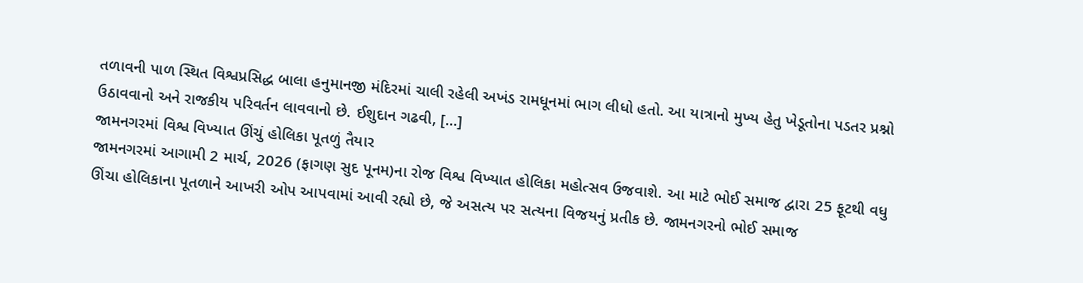તળાવની પાળ સ્થિત વિશ્વપ્રસિદ્ધ બાલા હનુમાનજી મંદિરમાં ચાલી રહેલી અખંડ રામધૂનમાં ભાગ લીધો હતો. આ યાત્રાનો મુખ્ય હેતુ ખેડૂતોના પડતર પ્રશ્નો ઉઠાવવાનો અને રાજકીય પરિવર્તન લાવવાનો છે. ઈશુદાન ગઢવી, […]
જામનગરમાં વિશ્વ વિખ્યાત ઊંચું હોલિકા પૂતળું તૈયાર
જામનગરમાં આગામી 2 માર્ચ, 2026 (ફાગણ સુદ પૂનમ)ના રોજ વિશ્વ વિખ્યાત હોલિકા મહોત્સવ ઉજવાશે. આ માટે ભોઈ સમાજ દ્વારા 25 ફૂટથી વધુ ઊંચા હોલિકાના પૂતળાને આખરી ઓપ આપવામાં આવી રહ્યો છે, જે અસત્ય પર સત્યના વિજયનું પ્રતીક છે. જામનગરનો ભોઈ સમાજ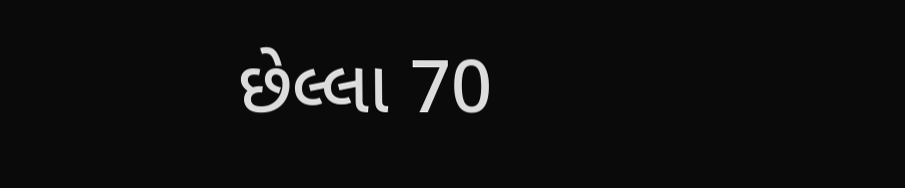છેલ્લા 70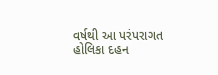વર્ષથી આ પરંપરાગત હોલિકા દહન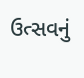ઉત્સવનું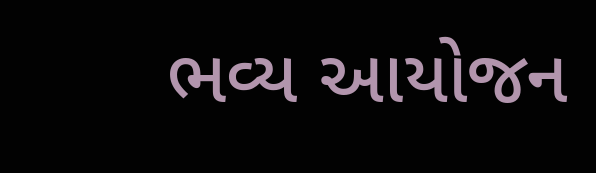ભવ્ય આયોજન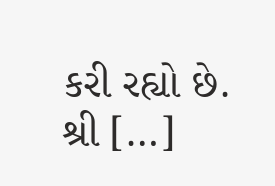કરી રહ્યો છે. શ્રી […]